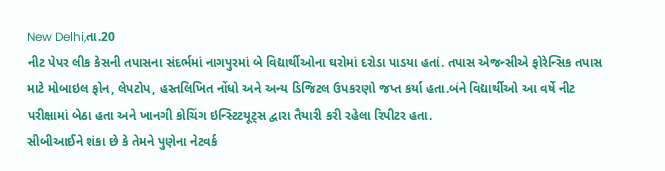New Delhi,તા.20
નીટ પેપર લીક કેસની તપાસના સંદર્ભમાં નાગપુરમાં બે વિદ્યાર્થીઓના ઘરોમાં દરોડા પાડયા હતાં. તપાસ એજન્સીએ ફોરેન્સિક તપાસ માટે મોબાઇલ ફોન, લેપટોપ, હસ્તલિખિત નોંધો અને અન્ય ડિજિટલ ઉપકરણો જપ્ત કર્યા હતા.બંને વિદ્યાર્થીઓ આ વર્ષે નીટ પરીક્ષામાં બેઠા હતા અને ખાનગી કોચિંગ ઇન્સ્ટિટયૂટ્સ દ્વારા તૈયારી કરી રહેલા રિપીટર હતા.
સીબીઆઈને શંકા છે કે તેમને પુણેના નેટવર્ક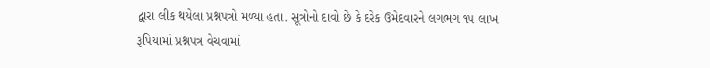દ્વારા લીક થયેલા પ્રશ્નપત્રો મળ્યા હતા. સૂત્રોનો દાવો છે કે દરેક ઉમેદવારને લગભગ ૧૫ લાખ રૂપિયામાં પ્રશ્નપત્ર વેચવામાં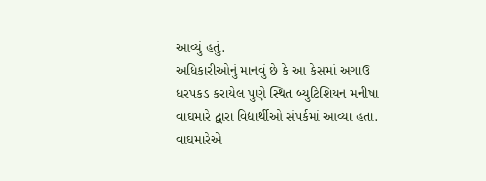આવ્યું હતું.
અધિકારીઓનું માનવું છે કે આ કેસમાં અગાઉ ધરપકડ કરાયેલ પુણે સ્થિત બ્યુટિશિયન મનીષા વાઘમારે દ્વારા વિદ્યાર્થીઓ સંપર્કમાં આવ્યા હતા. વાઘમારેએ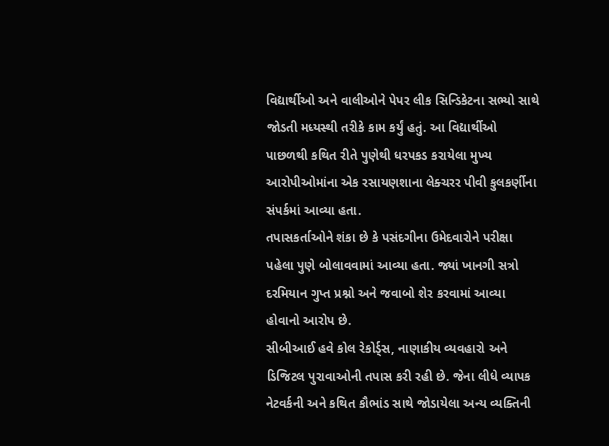વિદ્યાર્થીઓ અને વાલીઓને પેપર લીક સિન્ડિકેટના સભ્યો સાથે જોડતી મધ્યસ્થી તરીકે કામ કર્યું હતું. આ વિદ્યાર્થીઓ પાછળથી કથિત રીતે પુણેથી ધરપકડ કરાયેલા મુખ્ય આરોપીઓમાંના એક રસાયણશાના લેક્ચરર પીવી કુલકર્ણીના સંપર્કમાં આવ્યા હતા.
તપાસકર્તાઓને શંકા છે કે પસંદગીના ઉમેદવારોને પરીક્ષા પહેલા પુણે બોલાવવામાં આવ્યા હતા. જ્યાં ખાનગી સત્રો દરમિયાન ગુપ્ત પ્રશ્નો અને જવાબો શેર કરવામાં આવ્યા હોવાનો આરોપ છે.
સીબીઆઈ હવે કોલ રેકોર્ડ્સ, નાણાકીય વ્યવહારો અને ડિજિટલ પુરાવાઓની તપાસ કરી રહી છે. જેના લીધે વ્યાપક નેટવર્કની અને કથિત કૌભાંડ સાથે જોડાયેલા અન્ય વ્યક્તિની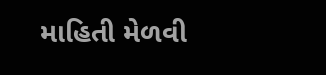માહિતી મેળવી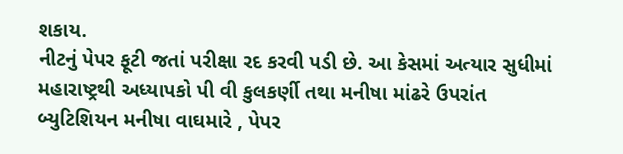શકાય.
નીટનું પેપર ફૂટી જતાં પરીક્ષા રદ કરવી પડી છે. આ કેસમાં અત્યાર સુધીમાં મહારાષ્ટ્રથી અધ્યાપકો પી વી કુલકર્ણી તથા મનીષા માંઢરે ઉપરાંત બ્યુટિશિયન મનીષા વાઘમારે , પેપર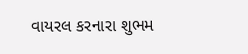વાયરલ કરનારા શુભમ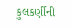કુલકર્ણીની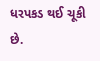ધરપકડ થઈ ચૂકી છે.